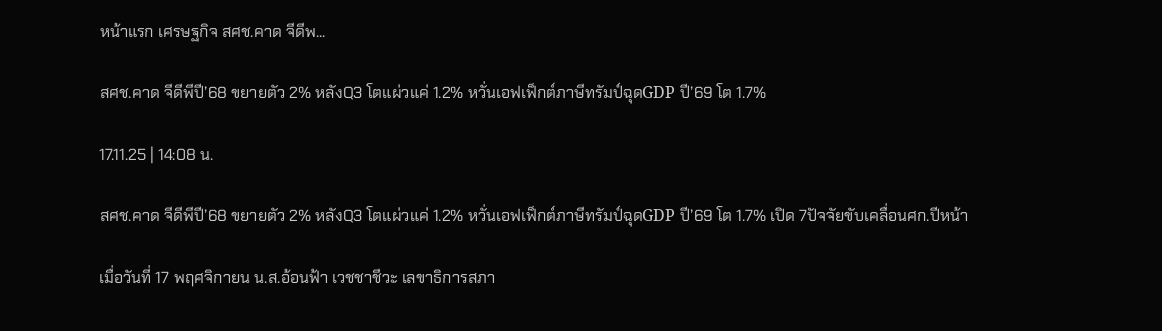หน้าแรก เศรษฐกิจ สศช.คาด จีดีพ...

สศช.คาด จีดีพีปี’68 ขยายตัว 2% หลังQ3 โตแผ่วแค่ 1.2% หวั่นเอฟเฟ็กต์ภาษีทรัมป์ฉุดGDP ปี’69 โต 1.7%

17.11.25 | 14:08 น.

สศช.คาด จีดีพีปี’68 ขยายตัว 2% หลังQ3 โตแผ่วแค่ 1.2% หวั่นเอฟเฟ็กต์ภาษีทรัมป์ฉุดGDP ปี’69 โต 1.7% เปิด 7ปัจจัยขับเคลื่อนศก.ปีหน้า

เมื่อวันที่ 17 พฤศจิกายน น.ส.อ้อนฟ้า เวชชาชีวะ เลขาธิการสภา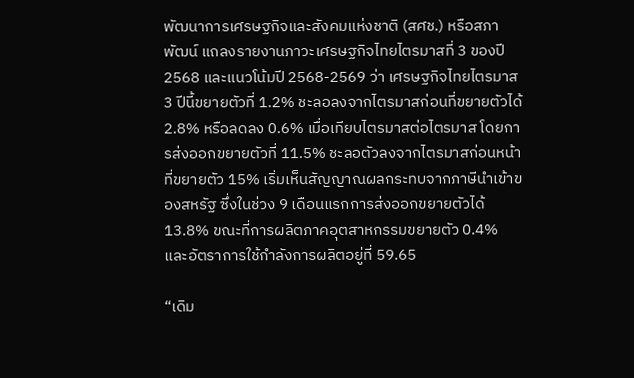พัฒนาการเศรษฐกิจและสังคมแห่งชาติ (สศช.) หรือสภาพัฒน์ แถลงรายงานภาวะเศรษฐกิจไทยไตรมาสที่ 3 ของปี 2568 และแนวโน้มปี 2568-2569 ว่า เศรษฐกิจไทยไตรมาส 3 ปีนี้ขยายตัวที่ 1.2% ชะลอลงจากไตรมาสก่อนที่ขยายตัวได้ 2.8% หรือลดลง 0.6% เมื่อเทียบไตรมาสต่อไตรมาส โดยการส่งออกขยายตัวที่ 11.5% ชะลอตัวลงจากไตรมาสก่อนหน้าที่ขยายตัว 15% เริ่มเห็นสัญญาณผลกระทบจากภาษีนำเข้าของสหรัฐ ซึ่งในช่วง 9 เดือนแรกการส่งออกขยายตัวได้ 13.8% ขณะที่การผลิตภาคอุตสาหกรรมขยายตัว 0.4% และอัตราการใช้กำลังการผลิตอยู่ที่ 59.65

“เดิม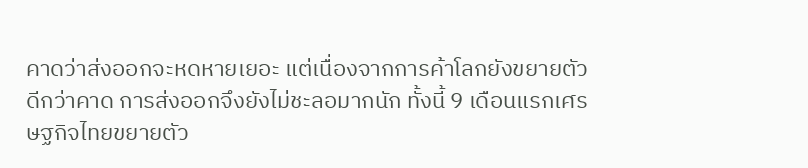คาดว่าส่งออกจะหดหายเยอะ แต่เนื่องจากการค้าโลกยังขยายตัวดีกว่าคาด การส่งออกจึงยังไม่ชะลอมากนัก ทั้งนี้ 9 เดือนแรกเศรษฐกิจไทยขยายตัว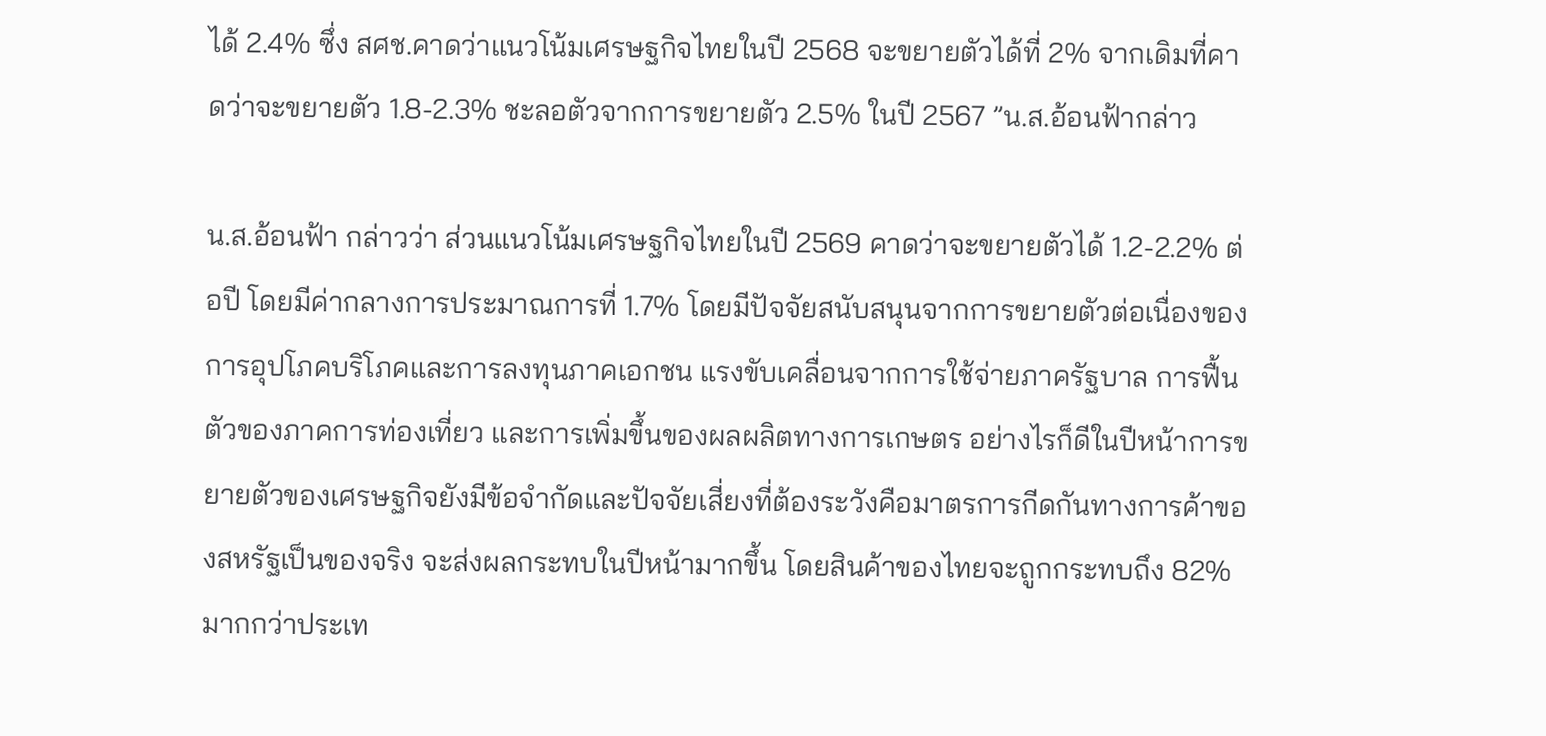ได้ 2.4% ซึ่ง สศช.คาดว่าแนวโน้มเศรษฐกิจไทยในปี 2568 จะขยายตัวได้ที่ 2% จากเดิมที่คาดว่าจะขยายตัว 1.8-2.3% ชะลอตัวจากการขยายตัว 2.5% ในปี 2567 ”น.ส.อ้อนฟ้ากล่าว

น.ส.อ้อนฟ้า กล่าวว่า ส่วนแนวโน้มเศรษฐกิจไทยในปี 2569 คาดว่าจะขยายตัวได้ 1.2-2.2% ต่อปี โดยมีค่ากลางการประมาณการที่ 1.7% โดยมีปัจจัยสนับสนุนจากการขยายตัวต่อเนื่องของการอุปโภคบริโภคและการลงทุนภาคเอกชน แรงขับเคลื่อนจากการใช้จ่ายภาครัฐบาล การฟื้นตัวของภาคการท่องเที่ยว และการเพิ่มขึ้นของผลผลิตทางการเกษตร อย่างไรก็ดีในปีหน้าการขยายตัวของเศรษฐกิจยังมีข้อจำกัดและปัจจัยเสี่ยงที่ต้องระวังคือมาตรการกีดกันทางการค้าของสหรัฐเป็นของจริง จะส่งผลกระทบในปีหน้ามากขึ้น โดยสินค้าของไทยจะถูกกระทบถึง 82% มากกว่าประเท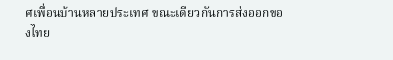ศเพื่อนบ้านหลายประเทศ ขณะเดียวกันการส่งออกของไทย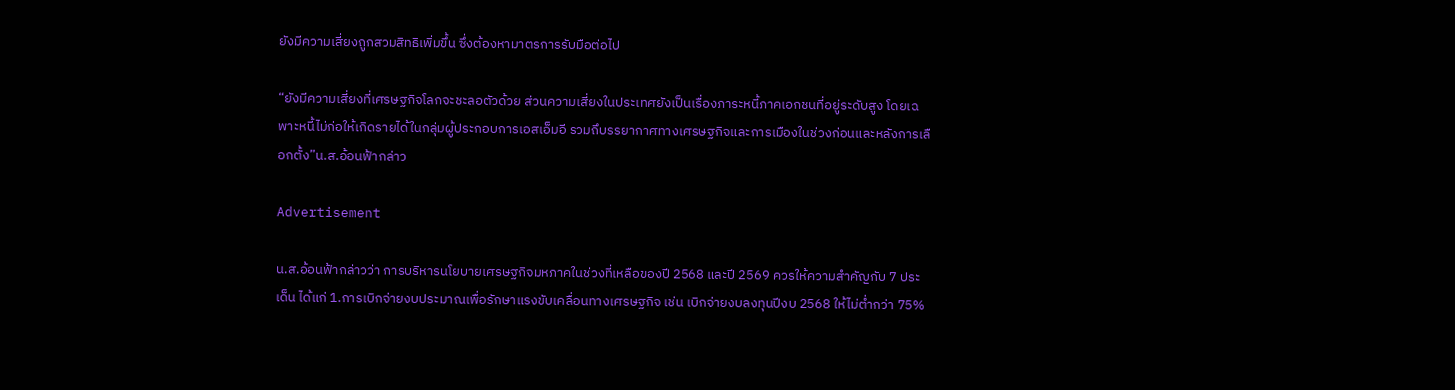ยังมีความเสี่ยงถูกสวมสิทธิเพิ่มขึ้น ซึ่งต้องหามาตรการรับมือต่อไป

“ยังมีความเสี่ยงที่เศรษฐกิจโลกจะชะลอตัวด้วย ส่วนความเสี่ยงในประเทศยังเป็นเรื่องภาระหนี้ภาคเอกชนที่อยู่ระดับสูง โดยเฉพาะหนี้ไม่ก่อให้เกิดรายได้ในกลุ่มผู้ประกอบการเอสเอ็มอี รวมถึบรรยากาศทางเศรษฐกิจและการเมืองในช่วงก่อนและหลังการเลือกตั้ง”น.ส.อ้อนฟ้ากล่าว

Advertisement

น.ส.อ้อนฟ้ากล่าวว่า การบริหารนโยบายเศรษฐกิจมหภาคในช่วงที่เหลือของปี 2568 และปี 2569 ควรให้ความสำคัญกับ 7 ประเด็น ได้แก่ 1.การเบิกจ่ายงบประมาณเพื่อรักษาแรงขับเคลื่อนทางเศรษฐกิจ เช่น เบิกจ่ายงบลงทุนปีงบ 2568 ให้ไม่ต่ำกว่า 75%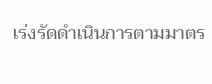เร่งรัดดำเนินการตามมาตร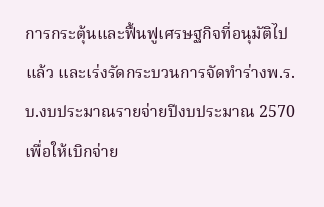การกระตุ้นและฟื้นฟูเศรษฐกิจที่อนุมัติไปแล้ว และเร่งรัดกระบวนการจัดทำร่างพ.ร.บ.งบประมาณรายจ่ายปีงบประมาณ 2570 เพื่อให้เบิกจ่าย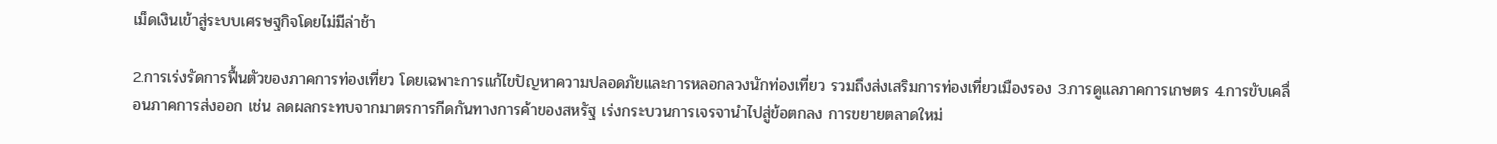เม็ดเงินเข้าสู่ระบบเศรษฐกิจโดยไม่มีล่าช้า

2.การเร่งรัดการฟื้นตัวของภาคการท่องเที่ยว โดยเฉพาะการแก้ไขปัญหาความปลอดภัยและการหลอกลวงนักท่องเที่ยว รวมถึงส่งเสริมการท่องเที่ยวเมืองรอง 3.การดูแลภาคการเกษตร 4.การขับเคลื่อนภาคการส่งออก เช่น ลดผลกระทบจากมาตรการกีดกันทางการค้าของสหรัฐ เร่งกระบวนการเจรจานำไปสู่ข้อตกลง การขยายตลาดใหม่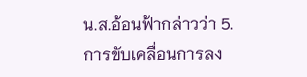น.ส.อ้อนฟ้ากล่าวว่า 5.การขับเคลื่อนการลง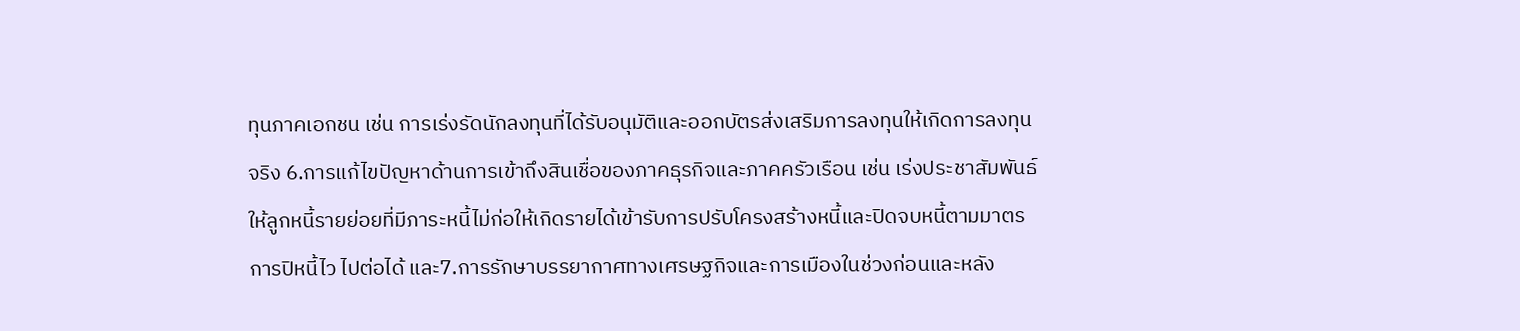ทุนภาคเอกชน เช่น การเร่งรัดนักลงทุนที่ได้รับอนุมัติและออกบัตรส่งเสริมการลงทุนให้เกิดการลงทุนจริง 6.การแก้ไขปัญหาด้านการเข้าถึงสินเชื่อของภาคธุรกิจและภาคครัวเรือน เช่น เร่งประชาสัมพันธ์ให้ลูกหนี้รายย่อยที่มีภาระหนี้ไม่ก่อให้เกิดรายได้เข้ารับการปรับโครงสร้างหนี้และปิดจบหนี้ตามมาตรการปิหนี้ไว ไปต่อได้ และ7.การรักษาบรรยากาศทางเศรษฐกิจและการเมืองในช่วงก่อนและหลัง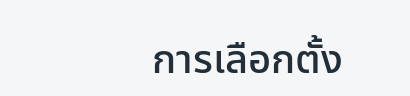การเลือกตั้ง